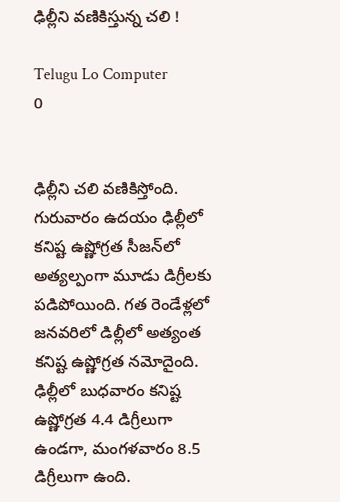ఢిల్లీని వణికిస్తున్న చలి !

Telugu Lo Computer
0


ఢిల్లీని చలి వణికిస్తోంది. గురువారం ఉదయం ఢిల్లీలో కనిష్ట ఉష్ణోగ్రత సీజన్‌లో అత్యల్పంగా మూడు డిగ్రీలకు పడిపోయింది. గత రెండేళ్లలో జనవరిలో డిల్లీలో అత్యంత కనిష్ట ఉష్ణోగ్రత నమోదైంది. ఢిల్లీలో బుధవారం కనిష్ట ఉష్ణోగ్రత 4.4 డిగ్రీలుగా ఉండగా, మంగళవారం 8.5 డిగ్రీలుగా ఉంది.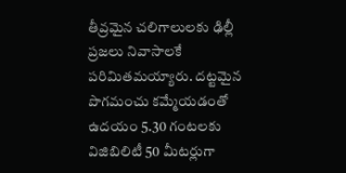తీవ్రమైన చలిగాలులకు ఢిల్లీ ప్రజలు నివాసాలకే పరిమితమయ్యారు. దట్టమైన పొగమంచు కమ్మేయడంతో ఉదయం 5.30 గంటలకు విజిబిలిటీ 50 మీటర్లుగా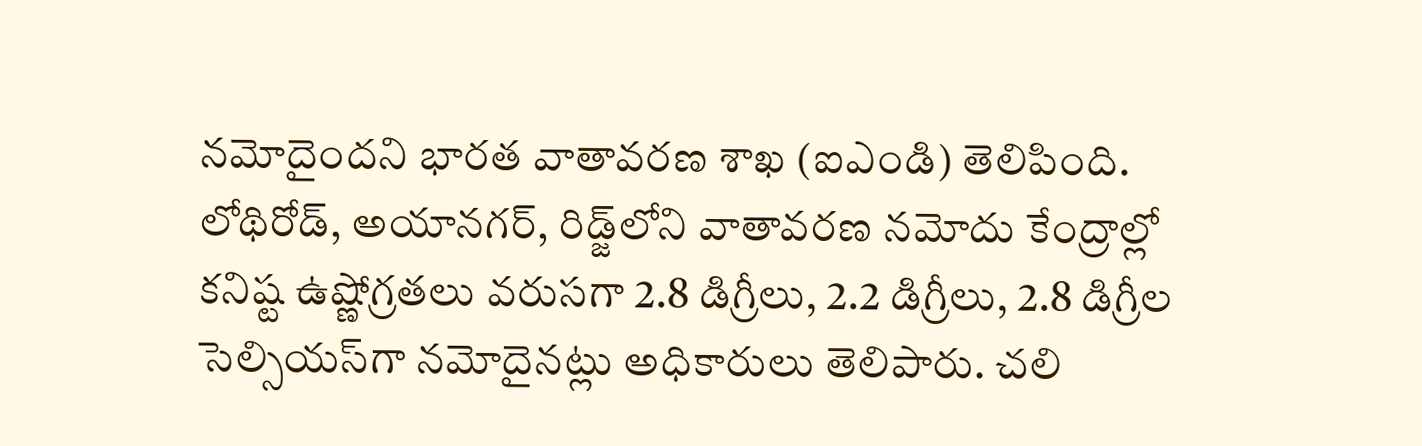నమోదైందని భారత వాతావరణ శాఖ (ఐఎండి) తెలిపింది. లోథిరోడ్‌, అయానగర్‌, రిడ్జ్‌లోని వాతావరణ నమోదు కేంద్రాల్లో కనిష్ట ఉష్ణోగ్రతలు వరుసగా 2.8 డిగ్రీలు, 2.2 డిగ్రీలు, 2.8 డిగ్రీల సెల్సియస్‌గా నమోదైనట్లు అధికారులు తెలిపారు. చలి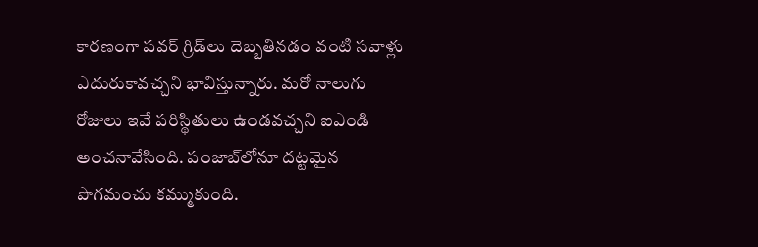కారణంగా పవర్‌ గ్రిడ్‌లు దెబ్బతినడం వంటి సవాళ్లు ఎదురుకావచ్చని భావిస్తున్నారు. మరో నాలుగు రోజులు ఇవే పరిస్థితులు ఉండవచ్చని ఐఎండి అంచనావేసింది. పంజాబ్‌లోనూ దట్టమైన పొగమంచు కమ్ముకుంది.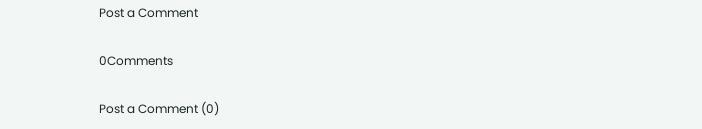Post a Comment

0Comments

Post a Comment (0)